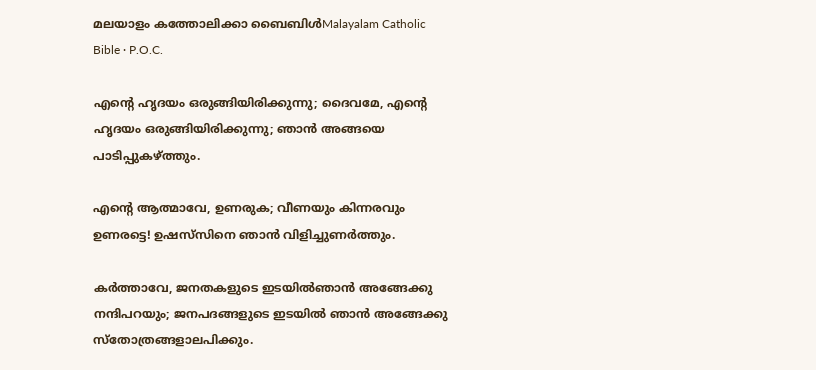മലയാളം കത്തോലിക്കാ ബൈബിൾMalayalam Catholic Bible · P.O.C.

എന്റെ ഹൃദയം ഒരുങ്ങിയിരിക്കുന്നു; ദൈവമേ, എന്റെ ഹൃദയം ഒരുങ്ങിയിരിക്കുന്നു; ഞാന്‍ അങ്ങയെ പാടിപ്പുകഴ്ത്തും.

എന്റെ ആത്മാവേ, ഉണരുക; വീണയും കിന്നരവും ഉണരട്ടെ! ഉഷസ്‌സിനെ ഞാന്‍ വിളിച്ചുണര്‍ത്തും.

കര്‍ത്താവേ, ജനതകളുടെ ഇടയില്‍ഞാന്‍ അങ്ങേക്കു നന്ദിപറയും; ജനപദങ്ങളുടെ ഇടയില്‍ ഞാന്‍ അങ്ങേക്കു സ്‌തോത്രങ്ങളാലപിക്കും.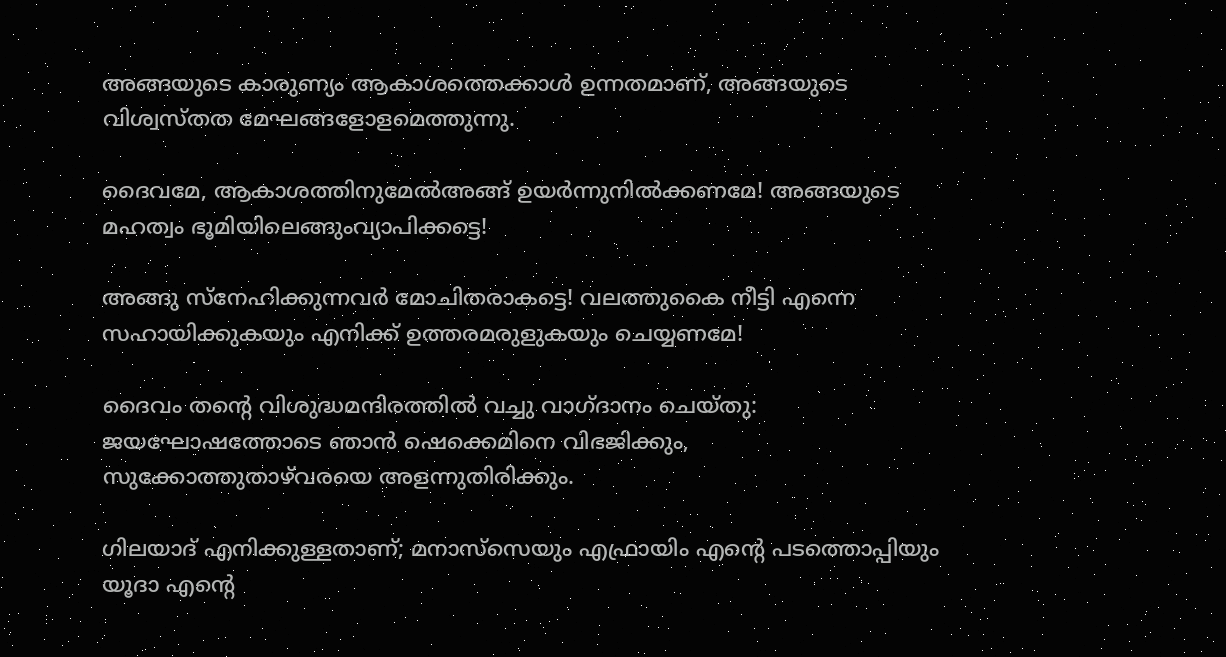അങ്ങയുടെ കാരുണ്യം ആകാശത്തെക്കാള്‍ ഉന്നതമാണ്, അങ്ങയുടെ വിശ്വസ്തത മേഘങ്ങളോളമെത്തുന്നു.

ദൈവമേ, ആകാശത്തിനുമേല്‍അങ്ങ് ഉയര്‍ന്നുനില്‍ക്കണമേ! അങ്ങയുടെ മഹത്വം ഭൂമിയിലെങ്ങുംവ്യാപിക്കട്ടെ!

അങ്ങു സ്‌നേഹിക്കുന്നവര്‍ മോചിതരാകട്ടെ! വലത്തുകൈ നീട്ടി എന്നെ സഹായിക്കുകയും എനിക്ക് ഉത്തരമരുളുകയും ചെയ്യണമേ!

ദൈവം തന്റെ വിശുദ്ധമന്ദിരത്തില്‍ വച്ചു വാഗ്ദാനം ചെയ്തു: ജയഘോഷത്തോടെ ഞാന്‍ ഷെക്കെമിനെ വിഭജിക്കും, സുക്കോത്തുതാഴ്‌വരയെ അളന്നുതിരിക്കും.

ഗിലയാദ് എനിക്കുള്ളതാണ്; മനാസ്‌സെയും എഫ്രായിം എന്റെ പടത്തൊപ്പിയും യൂദാ എന്റെ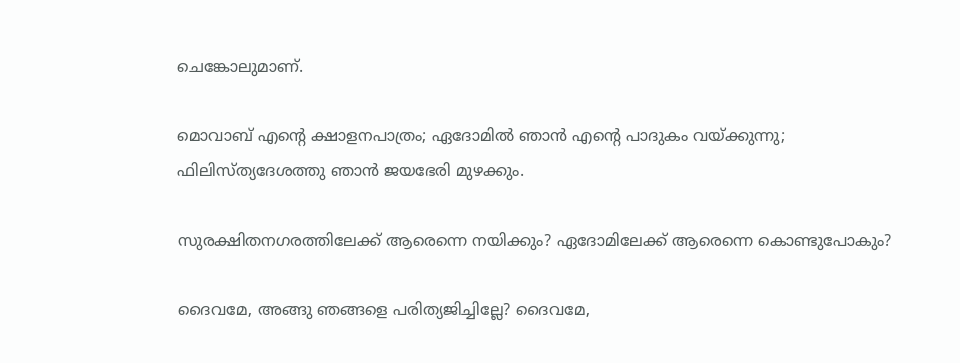ചെങ്കോലുമാണ്.

മൊവാബ് എന്റെ ക്ഷാളനപാത്രം; ഏദോമില്‍ ഞാന്‍ എന്റെ പാദുകം വയ്ക്കുന്നു; ഫിലിസ്ത്യദേശത്തു ഞാന്‍ ജയഭേരി മുഴക്കും.

സുരക്ഷിതനഗരത്തിലേക്ക് ആരെന്നെ നയിക്കും? ഏദോമിലേക്ക് ആരെന്നെ കൊണ്ടുപോകും?

ദൈവമേ, അങ്ങു ഞങ്ങളെ പരിത്യജിച്ചില്ലേ? ദൈവമേ,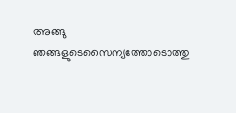അങ്ങു ഞങ്ങളുടെസൈന്യത്തോടൊത്തു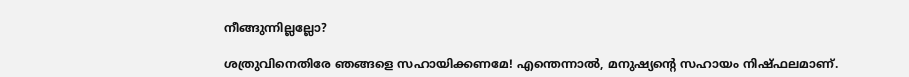നീങ്ങുന്നില്ലല്ലോ?

ശത്രുവിനെതിരേ ഞങ്ങളെ സഹായിക്കണമേ! എന്തെന്നാല്‍, മനുഷ്യന്റെ സഹായം നിഷ്ഫലമാണ്.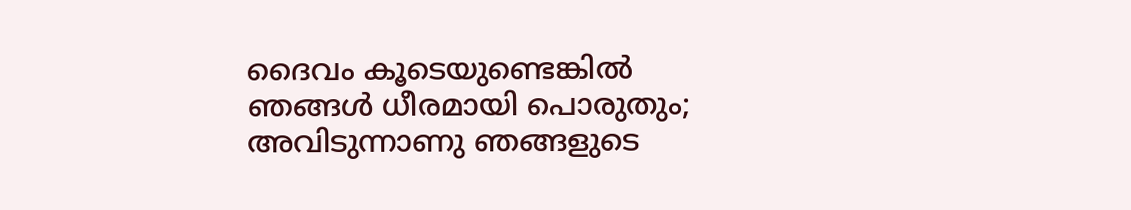ദൈവം കൂടെയുണ്ടെങ്കില്‍ ഞങ്ങള്‍ ധീരമായി പൊരുതും; അവിടുന്നാണു ഞങ്ങളുടെ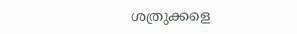ശത്രുക്കളെ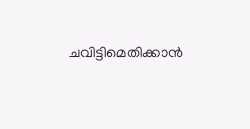ചവിട്ടിമെതിക്കാന്‍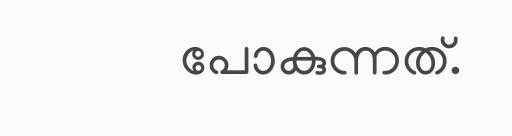പോകുന്നത്.